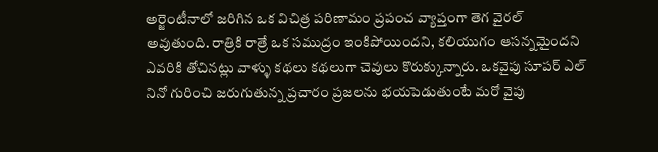అర్జెంటీనాలో జరిగిన ఒక విచిత్ర పరిణామం ప్రపంచ వ్యాప్తంగా తెగ వైరల్ అవుతుంది. రాత్రికి రాత్రే ఒక సముద్రం ఇంకిపోయిందని, కలియుగం ఆసన్నమైందని ఎవరికి తోచినట్లు వాళ్ళు కథలు కథలుగా చెవులు కొరుక్కున్నారు. ఒకవైపు సూపర్ ఎల్ నినో గురించి జరుగుతున్న ప్రచారం ప్రజలను భయపెడుతుంటే మరో వైపు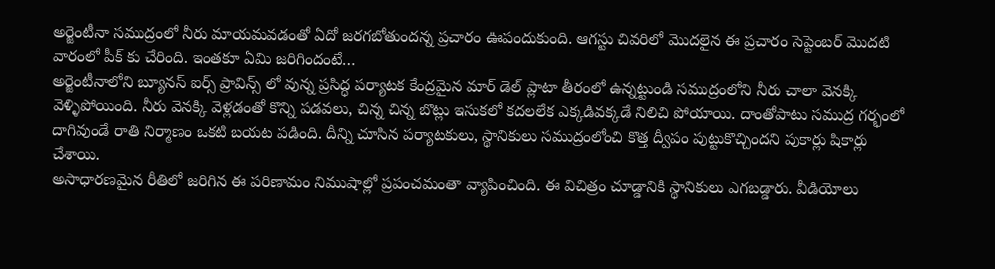అర్జెంటీనా సముద్రంలో నీరు మాయమవడంతో ఏదో జరగబోతుందన్న ప్రచారం ఊపందుకుంది. ఆగస్టు చివరిలో మొదలైన ఈ ప్రచారం సెప్టెంబర్ మొదటి వారంలో పీక్ కు చేరింది. ఇంతకూ ఏమి జరిగిందంటే…
అర్జెంటీనాలోని బ్యూనస్ ఐర్స్ ప్రావిన్స్ లో వున్న ప్రసిద్ధ పర్యాటక కేంద్రమైన మార్ డెల్ ప్లాటా తీరంలో ఉన్నట్టుండి సముద్రంలోని నీరు చాలా వెనక్కి వెళ్ళిపోయింది. నీరు వెనక్కి వెళ్లడంతో కొన్ని పడవలు, చిన్న చిన్న బొట్లు ఇసుకలో కదలలేక ఎక్కడివక్కడే నిలిచి పోయాయి. దాంతోపాటు సముద్ర గర్భంలో దాగివుండే రాతి నిర్మాణం ఒకటి బయట పడింది. దీన్ని చూసిన పర్యాటకులు, స్థానికులు సముద్రంలోంచి కొత్త ద్వీపం పుట్టుకొచ్చిందని పుకార్లు షికార్లు చేశాయి.
అసాధారణమైన రీతిలో జరిగిన ఈ పరిణామం నిముషాల్లో ప్రపంచమంతా వ్యాపించింది. ఈ విచిత్రం చూడ్డానికి స్థానికులు ఎగబడ్డారు. వీడియోలు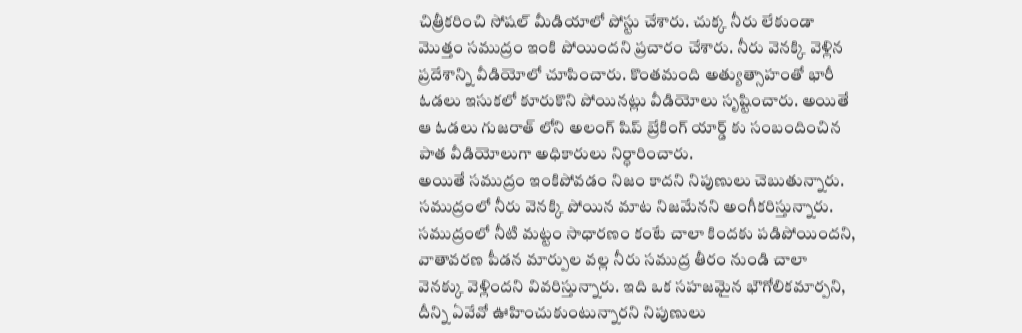చిత్రీకరించి సోషల్ మీడియాలో పోస్టు చేశారు. చుక్క నీరు లేకుండా మొత్తం సముద్రం ఇంకి పోయిందని ప్రచారం చేశారు. నీరు వెనక్కి వెళ్లిన ప్రదేశాన్ని వీడియోలో చూపించారు. కొంతమంది అత్యుత్సాహంతో భారీ ఓడలు ఇసుకలో కూరుకొని పోయినట్లు వీడియోలు సృష్టించారు. అయితే ఆ ఓడలు గుజరాత్ లోని అలంగ్ షిప్ బ్రేకింగ్ యార్డ్ కు సంబందించిన పాత వీడియోలుగా అధికారులు నిర్ధారించారు.
అయితే సముద్రం ఇంకిపోవడం నిజం కాదని నిపుణులు చెబుతున్నారు. సముద్రంలో నీరు వెనక్కి పోయిన మాట నిజమేనని అంగీకరిస్తున్నారు. సముద్రంలో నీటి మట్టం సాధారణం కంటే చాలా కిందకు పడిపోయిందని, వాతావరణ పీడన మార్పుల వల్ల నీరు సముద్ర తీరం నుండి చాలా వెనక్కు వెళ్లిందని వివరిస్తున్నారు. ఇది ఒక సహజమైన భౌగోలికమార్పని, దీన్ని ఏవేవో ఊహించుకుంటున్నారని నిపుణులు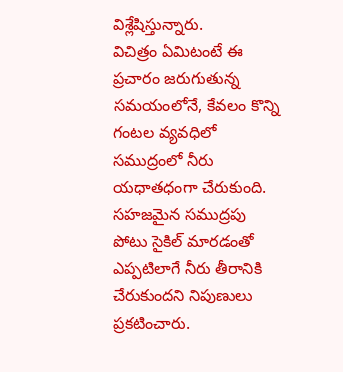విశ్లేషిస్తున్నారు.
విచిత్రం ఏమిటంటే ఈ ప్రచారం జరుగుతున్న సమయంలోనే, కేవలం కొన్ని గంటల వ్యవధిలో సముద్రంలో నీరు యధాతధంగా చేరుకుంది. సహజమైన సముద్రపు పోటు సైకిల్ మారడంతో ఎప్పటిలాగే నీరు తీరానికి చేరుకుందని నిపుణులు ప్రకటించారు.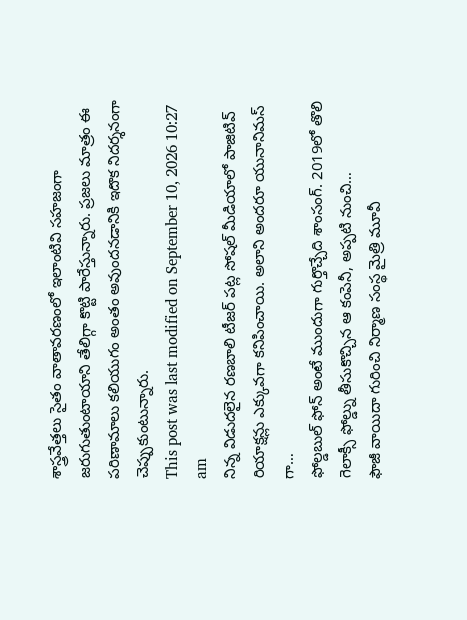శాస్త్రవేత్తలు సైతం వాతావరణంలో ఇలాంటివి సహజంగా జరుగుతుంటాయాని తేలిగ్గా కొట్టి పారేస్తున్నారు. ప్రజలు మాత్రం ఈ పరిణామాలు కలియుగం అంతం అవుందనడానికి ఇదొక నిదర్శనంగా చెప్పుకుంటున్నారు.
This post was last modified on September 10, 2026 10:27 am
నిన్న విడుదలైన రణబాలి టీజర్ పట్ల సోషల్ మీడియాలో పాజిటివ్ రియాక్షన్లు ఎక్కువగా కనిపించాయి. అలాని అందరూ యునానిమస్ గా…
ఫోల్డబుల్ ఫోన్ అంటే ముందుగా గుర్తొచ్చేది శాంసంగ్. 2019లో తొలి గెలాక్సీ ఫోల్డ్ను తీసుకొచ్చిన ఆ కంపెనీ, అప్పటి నుంచి…
ఫౌజీ వాయిదా గురించి నిర్మాణ సంస్థ మైత్రి మూవీ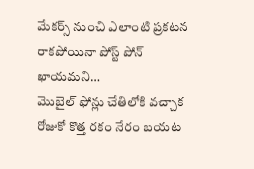మేకర్స్ నుంచి ఎలాంటి ప్రకటన రాకపోయినా పోస్ట్ పోన్ ఖాయమని…
మొబైల్ ఫోన్లు చేతిలోకి వచ్చాక రోజుకో కొత్త రకం నేరం బయట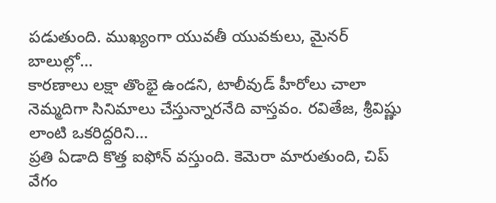పడుతుంది. ముఖ్యంగా యువతీ యువకులు, మైనర్ బాలుల్లో…
కారణాలు లక్షా తొంభై ఉండని, టాలీవుడ్ హీరోలు చాలా నెమ్మదిగా సినిమాలు చేస్తున్నారనేది వాస్తవం. రవితేజ, శ్రీవిష్ణు లాంటి ఒకరిద్దరిని…
ప్రతి ఏడాది కొత్త ఐఫోన్ వస్తుంది. కెమెరా మారుతుంది, చిప్ వేగం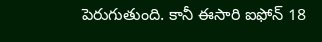పెరుగుతుంది. కానీ ఈసారి ఐఫోన్ 18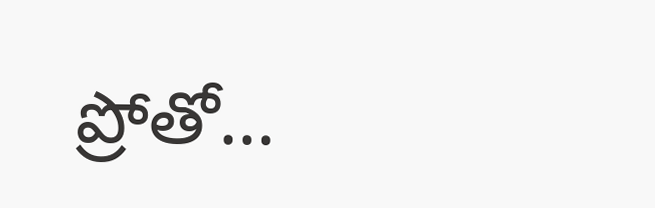ప్రోతో…